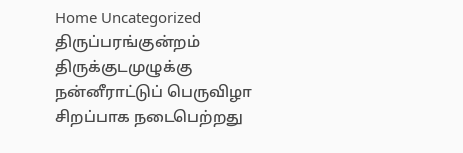Home Uncategorized திருப்பரங்குன்றம் திருக்குடமுழுக்கு நன்னீராட்டுப் பெருவிழா சிறப்பாக நடைபெற்றது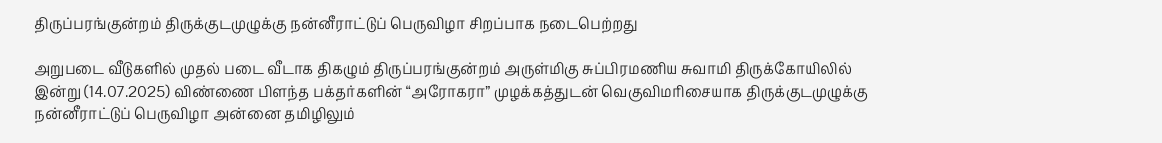திருப்பரங்குன்றம் திருக்குடமுழுக்கு நன்னீராட்டுப் பெருவிழா சிறப்பாக நடைபெற்றது

அறுபடை வீடுகளில் முதல் படை வீடாக திகழும் திருப்பரங்குன்றம் அருள்மிகு சுப்பிரமணிய சுவாமி திருக்கோயிலில் இன்று (14.07.2025) விண்ணை பிளந்த பக்தர்களின் “அரோகரா” முழக்கத்துடன் வெகுவிமரிசையாக திருக்குடமுழுக்கு நன்னீராட்டுப் பெருவிழா அன்னை தமிழிலும்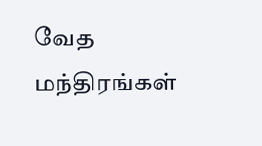வேத மந்திரங்கள்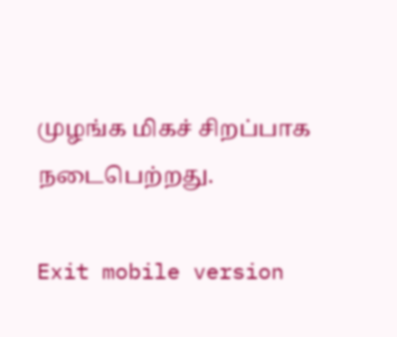முழங்க மிகச் சிறப்பாக நடைபெற்றது.

Exit mobile version